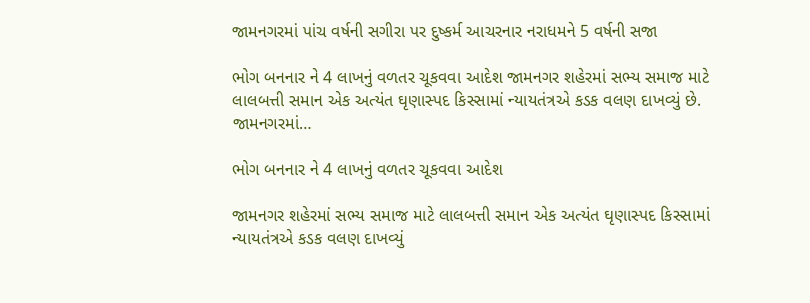જામનગરમાં પાંચ વર્ષની સગીરા પર દુષ્કર્મ આચરનાર નરાધમને 5 વર્ષની સજા

ભોગ બનનાર ને 4 લાખનું વળતર ચૂકવવા આદેશ જામનગર શહેરમાં સભ્ય સમાજ માટે લાલબત્તી સમાન એક અત્યંત ઘૃણાસ્પદ કિસ્સામાં ન્યાયતંત્રએ કડક વલણ દાખવ્યું છે. જામનગરમાં…

ભોગ બનનાર ને 4 લાખનું વળતર ચૂકવવા આદેશ

જામનગર શહેરમાં સભ્ય સમાજ માટે લાલબત્તી સમાન એક અત્યંત ઘૃણાસ્પદ કિસ્સામાં ન્યાયતંત્રએ કડક વલણ દાખવ્યું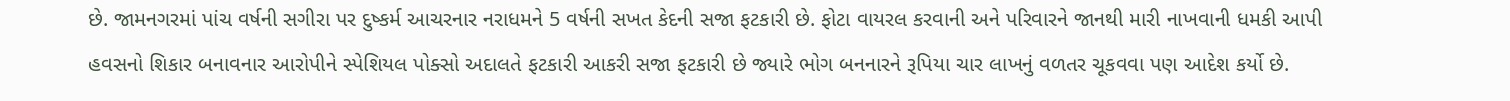છે. જામનગરમાં પાંચ વર્ષની સગીરા પર દુષ્કર્મ આચરનાર નરાધમને 5 વર્ષની સખત કેદની સજા ફટકારી છે. ફોટા વાયરલ કરવાની અને પરિવારને જાનથી મારી નાખવાની ધમકી આપી હવસનો શિકાર બનાવનાર આરોપીને સ્પેશિયલ પોક્સો અદાલતે ફટકારી આકરી સજા ફટકારી છે જ્યારે ભોગ બનનારને રૂપિયા ચાર લાખનું વળતર ચૂકવવા પણ આદેશ કર્યો છે.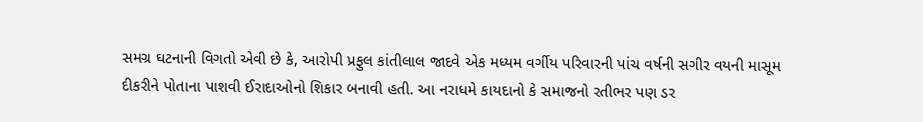સમગ્ર ઘટનાની વિગતો એવી છે કે, આરોપી પ્રફુલ કાંતીલાલ જાદવે એક મધ્યમ વર્ગીય પરિવારની પાંચ વર્ષની સગીર વયની માસૂમ દીકરીને પોતાના પાશવી ઈરાદાઓનો શિકાર બનાવી હતી. આ નરાધમે કાયદાનો કે સમાજનો રતીભર પણ ડર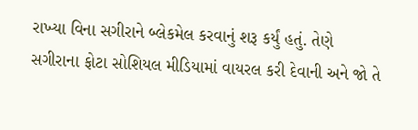રાખ્યા વિના સગીરાને બ્લેકમેલ કરવાનું શરૂ કર્યું હતું. તેણે સગીરાના ફોટા સોશિયલ મીડિયામાં વાયરલ કરી દેવાની અને જો તે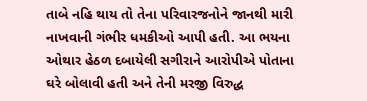તાબે નહિ થાય તો તેના પરિવારજનોને જાનથી મારી નાખવાની ગંભીર ધમકીઓ આપી હતી. આ ભયના ઓથાર હેઠળ દબાયેલી સગીરાને આરોપીએ પોતાના ઘરે બોલાવી હતી અને તેની મરજી વિરુદ્ધ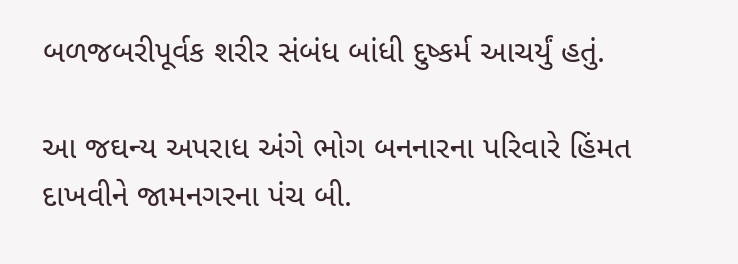બળજબરીપૂર્વક શરીર સંબંધ બાંધી દુષ્કર્મ આચર્યું હતું.

આ જઘન્ય અપરાધ અંગે ભોગ બનનારના પરિવારે હિંમત દાખવીને જામનગરના પંચ બી.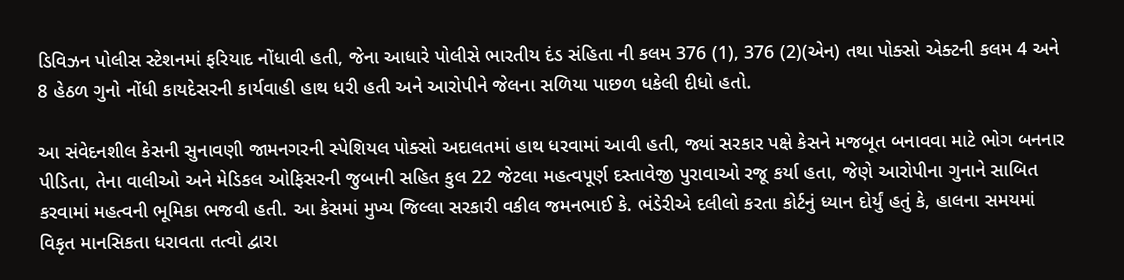ડિવિઝન પોલીસ સ્ટેશનમાં ફરિયાદ નોંધાવી હતી, જેના આધારે પોલીસે ભારતીય દંડ સંહિતા ની કલમ 376 (1), 376 (2)(એન) તથા પોક્સો એક્ટની કલમ 4 અને 8 હેઠળ ગુનો નોંધી કાયદેસરની કાર્યવાહી હાથ ધરી હતી અને આરોપીને જેલના સળિયા પાછળ ધકેલી દીધો હતો.

આ સંવેદનશીલ કેસની સુનાવણી જામનગરની સ્પેશિયલ પોક્સો અદાલતમાં હાથ ધરવામાં આવી હતી, જ્યાં સરકાર પક્ષે કેસને મજબૂત બનાવવા માટે ભોગ બનનાર પીડિતા, તેના વાલીઓ અને મેડિકલ ઓફિસરની જુબાની સહિત કુલ 22 જેટલા મહત્વપૂર્ણ દસ્તાવેજી પુરાવાઓ રજૂ કર્યા હતા, જેણે આરોપીના ગુનાને સાબિત કરવામાં મહત્વની ભૂમિકા ભજવી હતી. આ કેસમાં મુખ્ય જિલ્લા સરકારી વકીલ જમનભાઈ કે. ભંડેરીએ દલીલો કરતા કોર્ટનું ધ્યાન દોર્યું હતું કે, હાલના સમયમાં વિકૃત માનસિકતા ધરાવતા તત્વો દ્વારા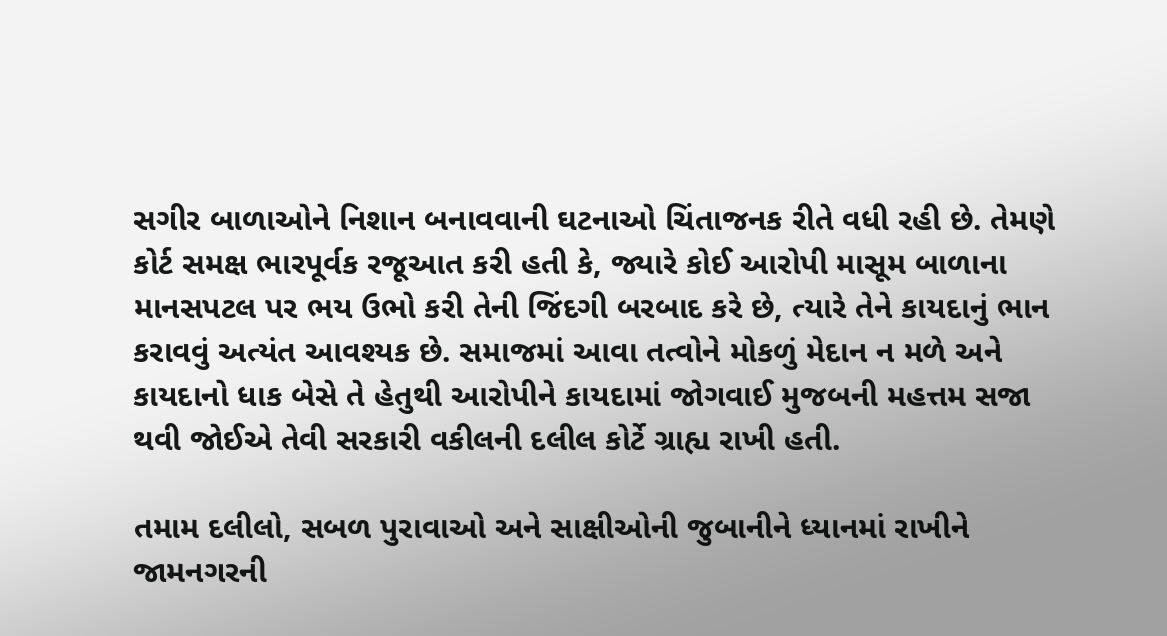સગીર બાળાઓને નિશાન બનાવવાની ઘટનાઓ ચિંતાજનક રીતે વધી રહી છે. તેમણે કોર્ટ સમક્ષ ભારપૂર્વક રજૂઆત કરી હતી કે, જ્યારે કોઈ આરોપી માસૂમ બાળાના માનસપટલ પર ભય ઉભો કરી તેની જિંદગી બરબાદ કરે છે, ત્યારે તેને કાયદાનું ભાન કરાવવું અત્યંત આવશ્યક છે. સમાજમાં આવા તત્વોને મોકળું મેદાન ન મળે અને કાયદાનો ધાક બેસે તે હેતુથી આરોપીને કાયદામાં જોગવાઈ મુજબની મહત્તમ સજા થવી જોઈએ તેવી સરકારી વકીલની દલીલ કોર્ટે ગ્રાહ્ય રાખી હતી.

તમામ દલીલો, સબળ પુરાવાઓ અને સાક્ષીઓની જુબાનીને ધ્યાનમાં રાખીને જામનગરની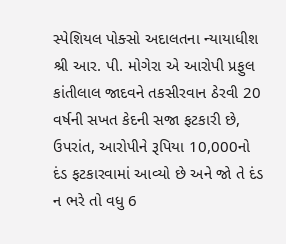સ્પેશિયલ પોક્સો અદાલતના ન્યાયાધીશ શ્રી આર. પી. મોગેરા એ આરોપી પ્રફુલ કાંતીલાલ જાદવને તકસીરવાન ઠેરવી 20 વર્ષની સખત કેદની સજા ફટકારી છે, ઉપરાંત, આરોપીને રૂપિયા 10,000નો દંડ ફટકારવામાં આવ્યો છે અને જો તે દંડ ન ભરે તો વધુ 6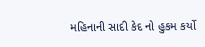મહિનાની સાદી કેદ નો હુકમ કર્યો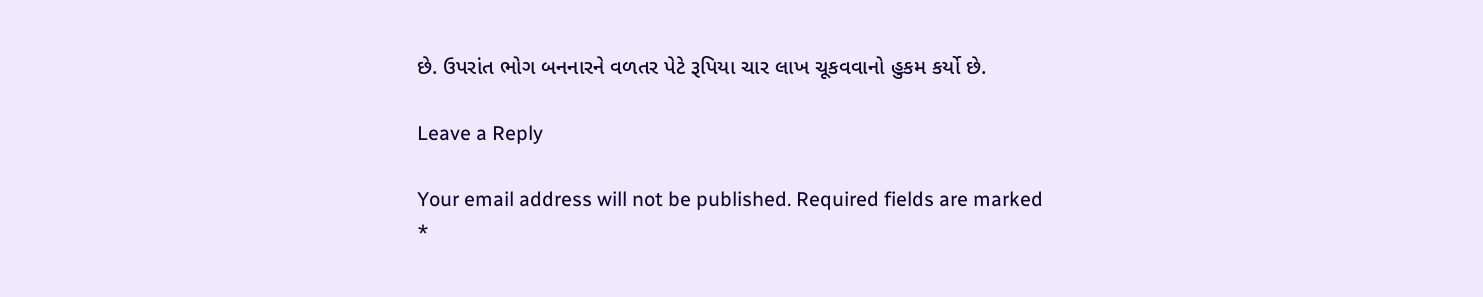છે. ઉપરાંત ભોગ બનનારને વળતર પેટે રૂપિયા ચાર લાખ ચૂકવવાનો હુકમ કર્યો છે.

Leave a Reply

Your email address will not be published. Required fields are marked *